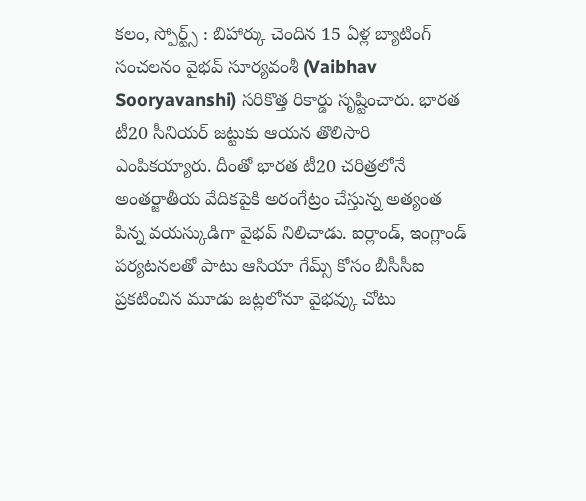కలం, స్పోర్ట్స్ : బిహార్కు చెందిన 15 ఏళ్ల బ్యాటింగ్ సంచలనం వైభవ్ సూర్యవంశీ (Vaibhav Sooryavanshi) సరికొత్త రికార్డు సృష్టించారు. భారత టీ20 సీనియర్ జట్టుకు ఆయన తొలిసారి ఎంపికయ్యారు. దీంతో భారత టీ20 చరిత్రలోనే అంతర్జాతీయ వేదికపైకి అరంగేట్రం చేస్తున్న అత్యంత పిన్న వయస్కుడిగా వైభవ్ నిలిచాడు. ఐర్లాండ్, ఇంగ్లాండ్ పర్యటనలతో పాటు ఆసియా గేమ్స్ కోసం బీసీసీఐ ప్రకటించిన మూడు జట్లలోనూ వైభవ్కు చోటు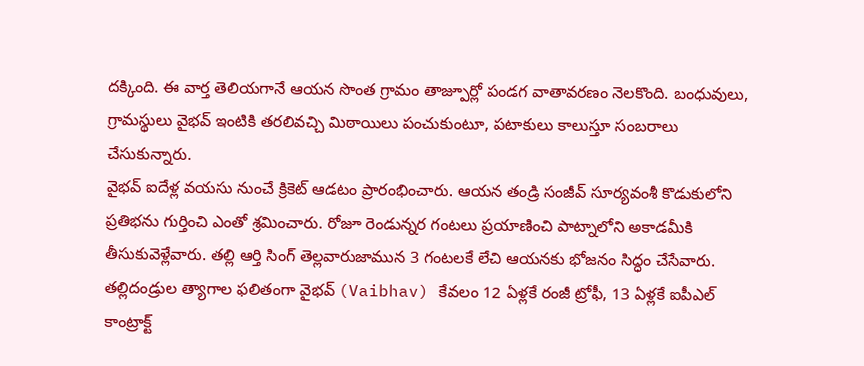దక్కింది. ఈ వార్త తెలియగానే ఆయన సొంత గ్రామం తాజ్పూర్లో పండగ వాతావరణం నెలకొంది. బంధువులు, గ్రామస్థులు వైభవ్ ఇంటికి తరలివచ్చి మిఠాయిలు పంచుకుంటూ, పటాకులు కాలుస్తూ సంబరాలు చేసుకున్నారు.
వైభవ్ ఐదేళ్ల వయసు నుంచే క్రికెట్ ఆడటం ప్రారంభించారు. ఆయన తండ్రి సంజీవ్ సూర్యవంశీ కొడుకులోని ప్రతిభను గుర్తించి ఎంతో శ్రమించారు. రోజూ రెండున్నర గంటలు ప్రయాణించి పాట్నాలోని అకాడమీకి తీసుకువెళ్లేవారు. తల్లి ఆర్తి సింగ్ తెల్లవారుజామున 3 గంటలకే లేచి ఆయనకు భోజనం సిద్ధం చేసేవారు. తల్లిదండ్రుల త్యాగాల ఫలితంగా వైభవ్ (Vaibhav) కేవలం 12 ఏళ్లకే రంజీ ట్రోఫీ, 13 ఏళ్లకే ఐపీఎల్ కాంట్రాక్ట్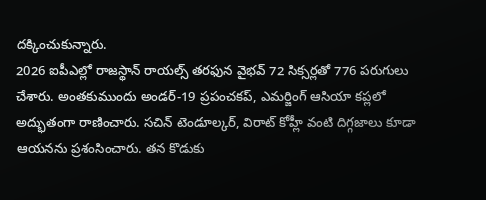దక్కించుకున్నారు.
2026 ఐపీఎల్లో రాజస్థాన్ రాయల్స్ తరఫున వైభవ్ 72 సిక్సర్లతో 776 పరుగులు చేశారు. అంతకుముందు అండర్-19 ప్రపంచకప్, ఎమర్జింగ్ ఆసియా కప్లలో అద్భుతంగా రాణించారు. సచిన్ టెండూల్కర్, విరాట్ కోహ్లీ వంటి దిగ్గజాలు కూడా ఆయనను ప్రశంసించారు. తన కొడుకు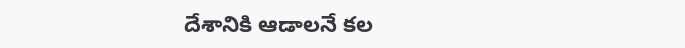దేశానికి ఆడాలనే కల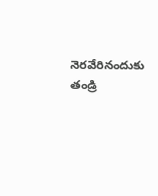నెరవేరినందుకు తండ్రి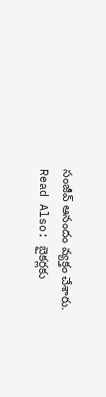సంజీవ్ ఆనందం వ్యక్తం చేశారు.
Read Also: బైకర్లకు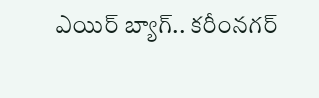ఎయిర్ బ్యాగ్.. కరీంనగర్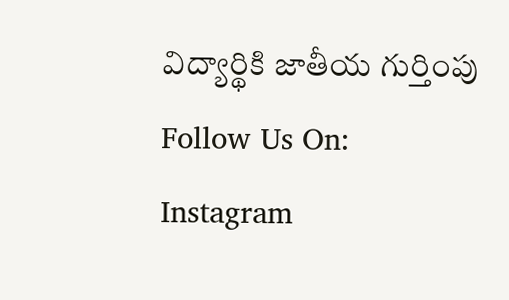విద్యార్థికి జాతీయ గుర్తింపు
Follow Us On: Instagram